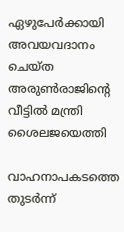ഏഴുപേര്‍ക്കായി അവയവദാനം ചെയ്‌ത അരുണ്‍രാജിന്റെ വീട്ടില്‍ മന്ത്രി ശൈലജയെത്തി

വാഹനാപകടത്തെ തുടര്‍ന്ന്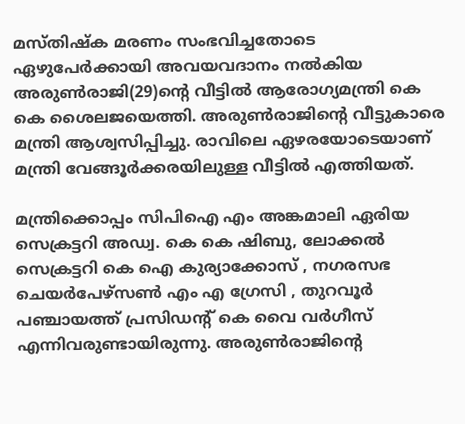മസ്തിഷ്‌ക മരണം സംഭവിച്ചതോടെ ഏഴുപേര്‍ക്കായി അവയവദാനം നല്‍കിയ അരുണ്‍രാജി(29)ന്റെ വീട്ടില്‍ ആരോഗ്യമന്ത്രി കെ കെ ശൈലജയെത്തി. അരുണ്‍രാജിന്റെ വീട്ടുകാരെ മന്ത്രി ആശ്വസിപ്പിച്ചു. രാവിലെ ഏഴരയോടെയാണ്‌ മന്ത്രി വേങ്ങൂര്‍ക്കരയിലുള്ള വീട്ടില്‍ എത്തിയത്‌.

മന്ത്രിക്കൊപ്പം സിപിഐ എം അങ്കമാലി ഏരിയ സെക്രട്ടറി അഡ്വ. കെ കെ ഷിബു, ലോക്കല്‍ സെക്രട്ടറി കെ ഐ കുര്യാക്കോസ്‌ , നഗരസഭ ചെയര്‍പേഴ്‌സണ്‍ എം എ ഗ്രേസി , തുറവൂര്‍ പഞ്ചായത്ത്‌ പ്രസിഡന്റ്‌ കെ വൈ വര്‍ഗീസ്‌ എന്നിവരുണ്ടായിരുന്നു. അരുണ്‍രാജിന്റെ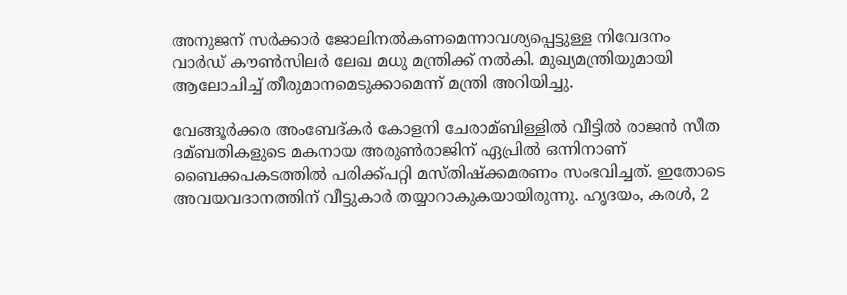അനുജന് സര്‍ക്കാര്‍ ജോലിനല്‍കണമെന്നാവശ്യപ്പെട്ടുള്ള നിവേദനം വാര്‍ഡ്‌ കൗണ്‍സിലര്‍ ലേഖ മധു മന്ത്രിക്ക്‌ നല്‍കി. മുഖ്യമന്ത്രിയുമായി ആലോചിച്ച്‌ തീരുമാനമെടുക്കാമെന്ന്‌ മന്ത്രി അറിയിച്ചു.

വേങ്ങൂര്‍ക്കര അംബേദ്കര്‍ കോളനി ചേരാമ്ബിള്ളില്‍ വീട്ടില്‍ രാജന്‍ സീത ദമ്ബതികളുടെ മകനായ അരുണ്‍രാജിന്‌ ഏപ്രില്‍ ഒന്നിനാണ്‌ ബൈക്കപകടത്തില്‍ പരിക്ക്‌പറ്റി മസ്‌തിഷ്‌ക്കമരണം സംഭവിച്ചത്‌. ഇതോടെ അവയവദാനത്തിന്‌ വീട്ടുകാര്‍ തയ്യാറാകുകയായിരുന്നു. ഹൃദയം, കരള്‍, 2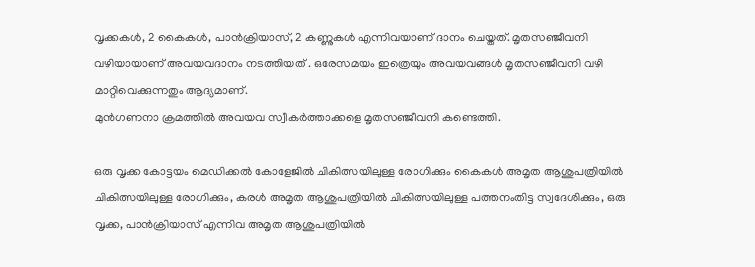വൃക്കകള്‍, 2 കൈകള്‍, പാന്‍ക്രിയാസ്, 2 കണ്ണുകള്‍ എന്നിവയാണ് ദാനം ചെയ്തത്. മൃതസഞ്ജീവനി വഴിയായാണ് അവയവദാനം നടത്തിയത് . ഒരേസമയം ഇത്രെയും അവയവങ്ങള്‍ മൃതസഞ്ജീവനി വഴി മാറ്റിവെക്കുന്നതും ആദ്യമാണ്.
മുന്‍ഗണനാ ക്രമത്തില്‍ അവയവ സ്വീകര്‍ത്താക്കളെ മൃതസഞ്ജീവനി കണ്ടെത്തി.

ഒരു വൃക്ക കോട്ടയം മെഡിക്കല്‍ കോളേജില്‍ ചികിത്സയിലുള്ള രോഗിക്കും കൈകള്‍ അമൃത ആശുപത്രിയില്‍ ചികിത്സയിലുള്ള രോഗിക്കും, കരള്‍ അമൃത ആശുപത്രിയില്‍ ചികിത്സയിലുള്ള പത്തനംതിട്ട സ്വദേശിക്കും, ഒരു വൃക്ക, പാന്‍ക്രിയാസ് എന്നിവ അമൃത ആശുപത്രിയില്‍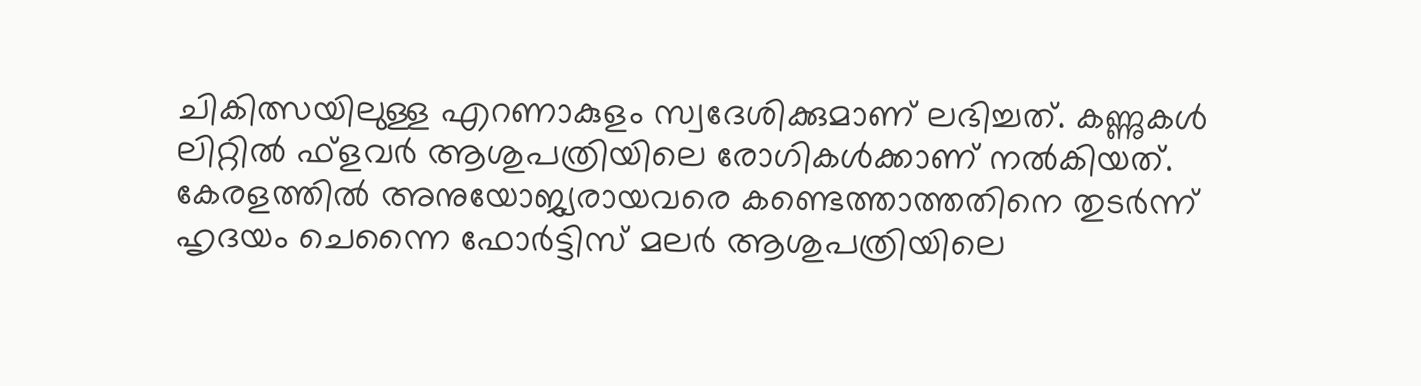ചികിത്സയിലുള്ള എറണാകുളം സ്വദേശിക്കുമാണ് ലഭിച്ചത്. കണ്ണുകള്‍ ലിറ്റില്‍ ഫ്‌ളവര്‍ ആശുപത്രിയിലെ രോഗികള്‍ക്കാണ് നല്‍കിയത്‌. കേരളത്തില്‍ അനുയോജ്യരായവരെ കണ്ടെത്താത്തതിനെ തുടര്‍ന്ന് ഹൃദയം ചെന്നൈ ഫോര്‍ട്ടിസ് മലര്‍ ആശുപത്രിയിലെ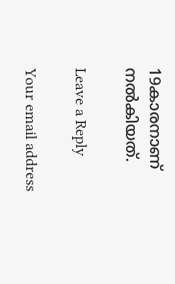19കാരനാണ് നല്‍കിയത്‌.

Leave a Reply

Your email address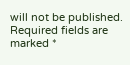will not be published. Required fields are marked *